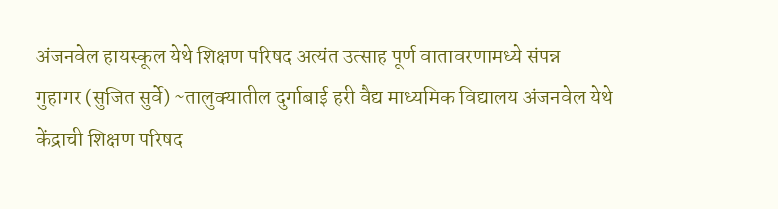अंजनवेल हायस्कूल येथे शिक्षण परिषद अत्यंत उत्साह पूर्ण वातावरणामध्ये संपन्न
गुहागर (सुजित सुर्वे) ~तालुक्यातील दुर्गाबाई हरी वैद्य माध्यमिक विद्यालय अंजनवेल येथे केंद्राची शिक्षण परिषद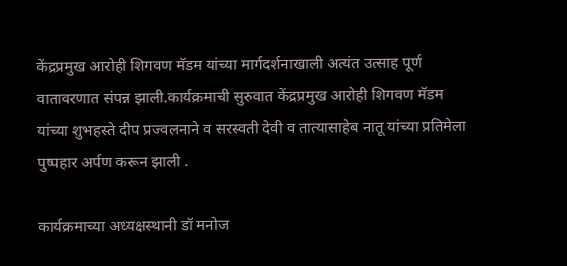केंद्रप्रमुख आरोही शिगवण मॅडम यांच्या मार्गदर्शनाखाली अत्यंत उत्साह पूर्ण वातावरणात संपन्न झाली.कार्यक्रमाची सुरुवात केंद्रप्रमुख आरोही शिगवण मॅडम यांच्या शुभहस्ते दीप प्रज्वलनाने व सरस्वती देवी व तात्यासाहेब नातू यांच्या प्रतिमेला पुष्पहार अर्पण करून झाली .

कार्यक्रमाच्या अध्यक्षस्थानी डॉ मनोज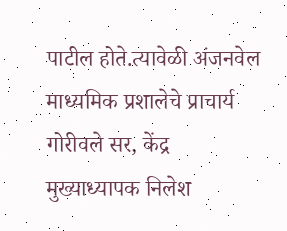पाटील होते.त्यावेळी अंजनवेल माध्यमिक प्रशालेचे प्राचार्य गोरीवले सर, केंद्र मुख्याध्यापक निलेश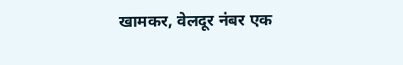खामकर, वेलदूर नंबर एक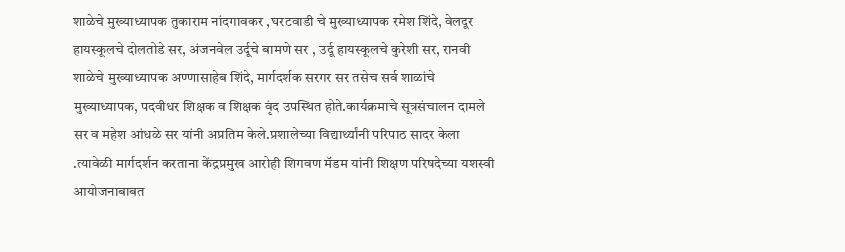शाळेचे मुख्याध्यापक तुकाराम नांदगावकर ,घरटवाडी चे मुख्याध्यापक रमेश शिंदे, वेलदूर हायस्कूलचे दोलतोडे सर, अंजनवेल उर्दूचे बामणे सर , उर्दू हायस्कूलचे कुरेशी सर, रानवी शाळेचे मुख्याध्यापक अण्णासाहेब शिंदे, मार्गदर्शक सरगर सर तसेच सर्व शाळांचे मुख्याध्यापक, पदवीधर शिक्षक व शिक्षक वृंद उपस्थित होते.कार्यक्रमाचे सूत्रसंचालन दामले सर व महेश आंधळे सर यांनी अप्रतिम केले.प्रशालेच्या विद्यार्थ्यांनी परिपाठ सादर केला .त्यावेळी मार्गदर्शन करताना केंद्रप्रमुख आरोही शिगवण मॅडम यांनी शिक्षण परिषदेच्या यशस्वी आयोजनाबाबत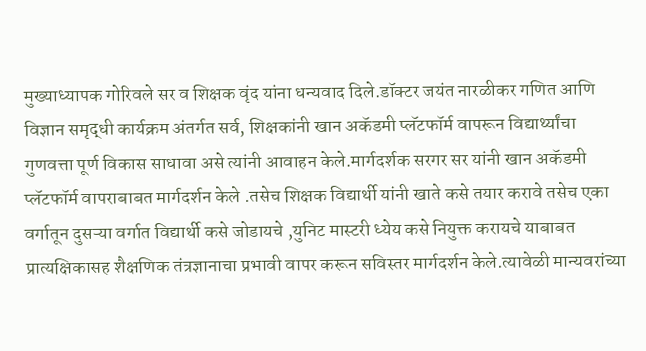मुख्याध्यापक गोरिवले सर व शिक्षक वृंद यांना धन्यवाद दिले.डॉक्टर जयंत नारळीकर गणित आणि विज्ञान समृद्धी कार्यक्रम अंतर्गत सर्व, शिक्षकांनी खान अकॅडमी प्लॅटफॉर्म वापरून विद्यार्थ्यांचा गुणवत्ता पूर्ण विकास साधावा असे त्यांनी आवाहन केले.मार्गदर्शक सरगर सर यांनी खान अकॅडमी प्लॅटफॉर्म वापराबाबत मार्गदर्शन केले .तसेच शिक्षक विद्यार्थी यांनी खाते कसे तयार करावे तसेच एका वर्गातून दुसऱ्या वर्गात विद्यार्थी कसे जोडायचे ,युनिट मास्टरी ध्येय कसे नियुक्त करायचे याबाबत प्रात्यक्षिकासह शैक्षणिक तंत्रज्ञानाचा प्रभावी वापर करून सविस्तर मार्गदर्शन केले.त्यावेळी मान्यवरांच्या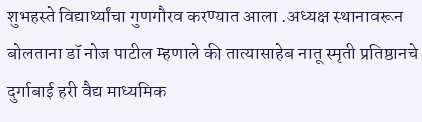शुभहस्ते विद्यार्थ्यांचा गुणगौरव करण्यात आला .अध्यक्ष स्थानावरून बोलताना डॉ नोज पाटील म्हणाले की तात्यासाहेब नातू स्मृती प्रतिष्ठानचे दुर्गाबाई हरी वैद्य माध्यमिक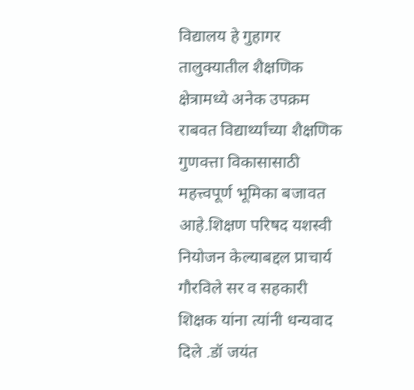विद्यालय हे गुहागर तालुक्यातील शैक्षणिक क्षेत्रामध्ये अनेक उपक्रम राबवत विद्यार्थ्यांच्या शैक्षणिक गुणवत्ता विकासासाठी महत्त्वपूर्ण भूमिका बजावत आहे.शिक्षण परिषद यशस्वी नियोजन केल्याबद्दल प्राचार्य गौरविले सर व सहकारी शिक्षक यांना त्यांनी धन्यवाद दिले .डॉ जयंत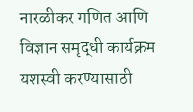नारळीकर गणित आणि विज्ञान समृद्धी कार्यक्रम यशस्वी करण्यासाठी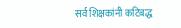सर्व शिक्षकांनी कटिबद्ध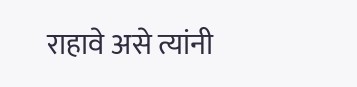राहावे असे त्यांनी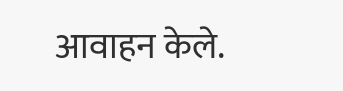आवाहन केले.